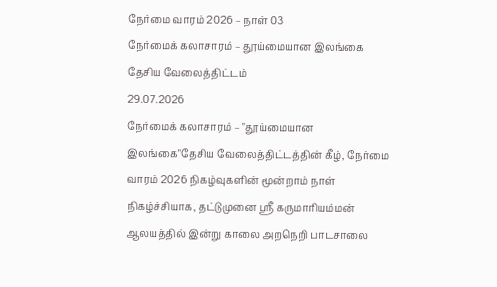நேர்மை வாரம் 2026 – நாள் 03
நேர்மைக் கலாசாரம் – தூய்மையான இலங்கை தேசிய வேலைத்திட்டம்
29.07.2026
நேர்மைக் கலாசாரம் – "தூய்மையான இலங்கை"தேசிய வேலைத்திட்டத்தின் கீழ், நேர்மை வாரம் 2026 நிகழ்வுகளின் மூன்றாம் நாள் நிகழ்ச்சியாக, தட்டுமுனை ஸ்ரீ கருமாரியம்மன் ஆலயத்தில் இன்று காலை அறநெறி பாடசாலை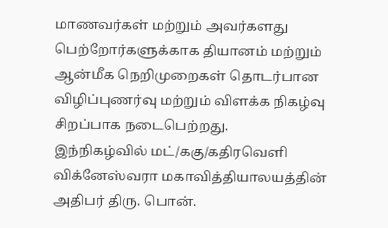மாணவர்கள் மற்றும் அவர்களது பெற்றோர்களுக்காக தியானம் மற்றும் ஆன்மீக நெறிமுறைகள் தொடர்பான விழிப்புணர்வு மற்றும் விளக்க நிகழ்வு சிறப்பாக நடைபெற்றது.
இந்நிகழ்வில் மட்/ககு/கதிரவெளி விக்னேஸ்வரா மகாவித்தியாலயத்தின் அதிபர் திரு. பொன்.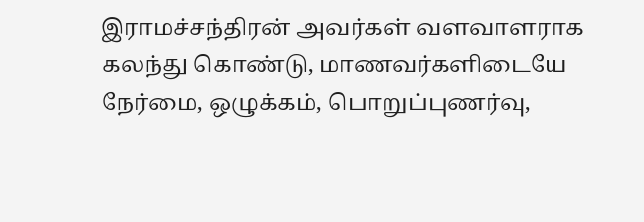இராமச்சந்திரன் அவர்கள் வளவாளராக கலந்து கொண்டு, மாணவர்களிடையே நேர்மை, ஒழுக்கம், பொறுப்புணர்வு,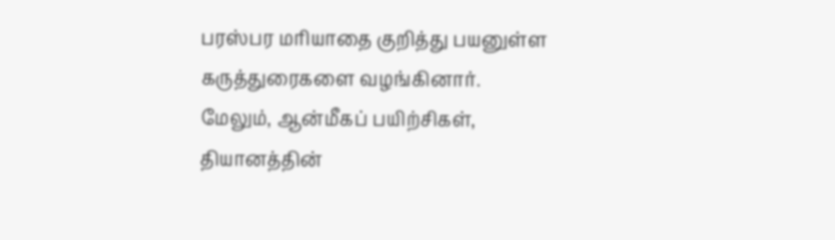பரஸ்பர மரியாதை குறித்து பயனுள்ள கருத்துரைகளை வழங்கினார்.
மேலும், ஆன்மீகப் பயிற்சிகள், தியானத்தின்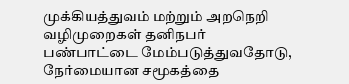முக்கியத்துவம் மற்றும் அறநெறி வழிமுறைகள் தனிநபர் பண்பாட்டை மேம்படுத்துவதோடு, நேர்மையான சமூகத்தை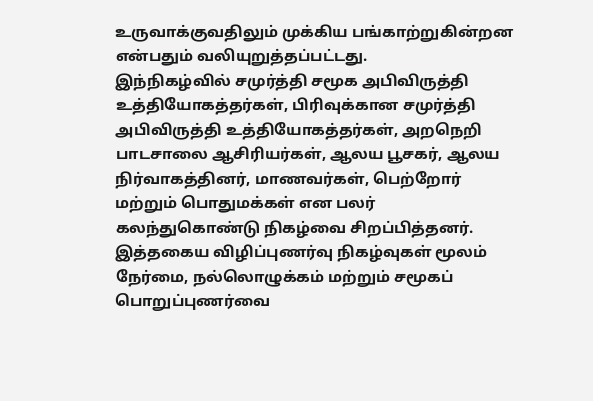உருவாக்குவதிலும் முக்கிய பங்காற்றுகின்றன என்பதும் வலியுறுத்தப்பட்டது.
இந்நிகழ்வில் சமுர்த்தி சமூக அபிவிருத்தி உத்தியோகத்தர்கள், பிரிவுக்கான சமுர்த்தி அபிவிருத்தி உத்தியோகத்தர்கள், அறநெறி பாடசாலை ஆசிரியர்கள், ஆலய பூசகர், ஆலய நிர்வாகத்தினர், மாணவர்கள், பெற்றோர் மற்றும் பொதுமக்கள் என பலர் கலந்துகொண்டு நிகழ்வை சிறப்பித்தனர்.
இத்தகைய விழிப்புணர்வு நிகழ்வுகள் மூலம் நேர்மை, நல்லொழுக்கம் மற்றும் சமூகப் பொறுப்புணர்வை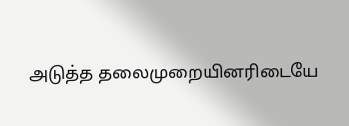அடுத்த தலைமுறையினரிடையே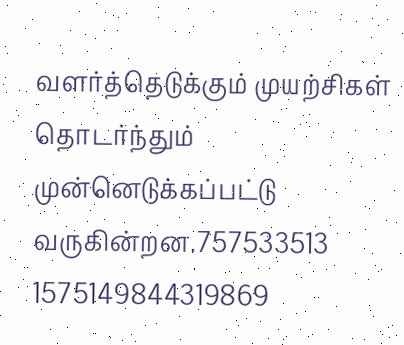வளர்த்தெடுக்கும் முயற்சிகள் தொடர்ந்தும் முன்னெடுக்கப்பட்டு வருகின்றன.757533513 1575149844319869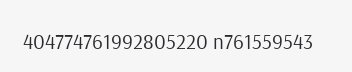404774761992805220 n761559543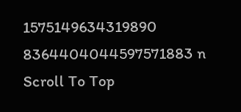1575149634319890 8364404044597571883 n
Scroll To Top